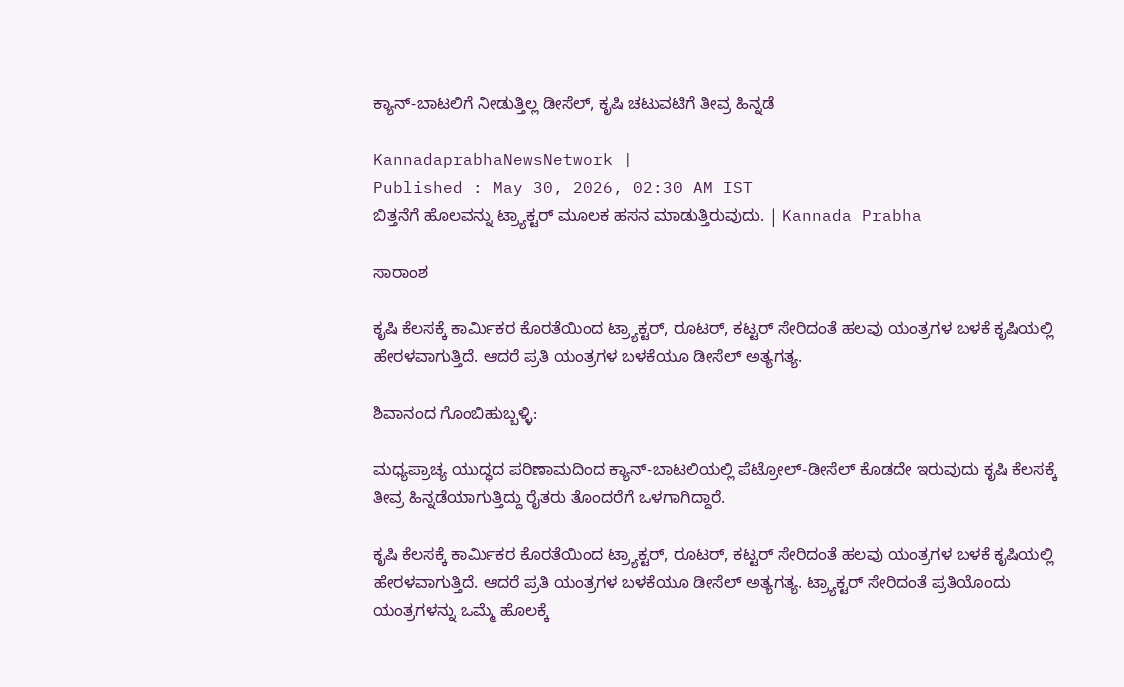ಕ್ಯಾನ್‌-ಬಾಟಲಿಗೆ ನೀಡುತ್ತಿಲ್ಲ ಡೀಸೆಲ್‌, ಕೃಷಿ ಚಟುವಟಿಗೆ ತೀವ್ರ ಹಿನ್ನಡೆ

KannadaprabhaNewsNetwork |
Published : May 30, 2026, 02:30 AM IST
ಬಿತ್ತನೆಗೆ ಹೊಲವನ್ನು ಟ್ರ್ಯಾಕ್ಟರ್‌ ಮೂಲಕ ಹಸನ ಮಾಡುತ್ತಿರುವುದು. | Kannada Prabha

ಸಾರಾಂಶ

ಕೃಷಿ ಕೆಲಸಕ್ಕೆ ಕಾರ್ಮಿಕರ ಕೊರತೆಯಿಂದ ಟ್ರ್ಯಾಕ್ಟರ್‌, ರೂಟರ್‌, ಕಟ್ಟರ್‌ ಸೇರಿದಂತೆ ಹಲವು ಯಂತ್ರಗಳ ಬಳಕೆ ಕೃಷಿಯಲ್ಲಿ ಹೇರಳವಾಗುತ್ತಿದೆ. ಆದರೆ ಪ್ರತಿ ಯಂತ್ರಗಳ ಬಳಕೆಯೂ ಡೀಸೆಲ್‌ ಅತ್ಯಗತ್ಯ.

ಶಿವಾನಂದ ಗೊಂಬಿಹುಬ್ಬಳ್ಳಿ:

ಮಧ್ಯಪ್ರಾಚ್ಯ ಯುದ್ಧದ ಪರಿಣಾಮದಿಂದ ಕ್ಯಾನ್‌-ಬಾಟಲಿಯಲ್ಲಿ ಪೆಟ್ರೋಲ್‌-ಡೀಸೆಲ್‌ ಕೊಡದೇ ಇರುವುದು ಕೃಷಿ ಕೆಲಸಕ್ಕೆ ತೀವ್ರ ಹಿನ್ನಡೆಯಾಗುತ್ತಿದ್ದು ರೈತರು ತೊಂದರೆಗೆ ಒಳಗಾಗಿದ್ದಾರೆ.

ಕೃಷಿ ಕೆಲಸಕ್ಕೆ ಕಾರ್ಮಿಕರ ಕೊರತೆಯಿಂದ ಟ್ರ್ಯಾಕ್ಟರ್‌, ರೂಟರ್‌, ಕಟ್ಟರ್‌ ಸೇರಿದಂತೆ ಹಲವು ಯಂತ್ರಗಳ ಬಳಕೆ ಕೃಷಿಯಲ್ಲಿ ಹೇರಳವಾಗುತ್ತಿದೆ. ಆದರೆ ಪ್ರತಿ ಯಂತ್ರಗಳ ಬಳಕೆಯೂ ಡೀಸೆಲ್‌ ಅತ್ಯಗತ್ಯ. ಟ್ರ್ಯಾಕ್ಟರ್‌ ಸೇರಿದಂತೆ ಪ್ರತಿಯೊಂದು ಯಂತ್ರಗಳನ್ನು ಒಮ್ಮೆ ಹೊಲಕ್ಕೆ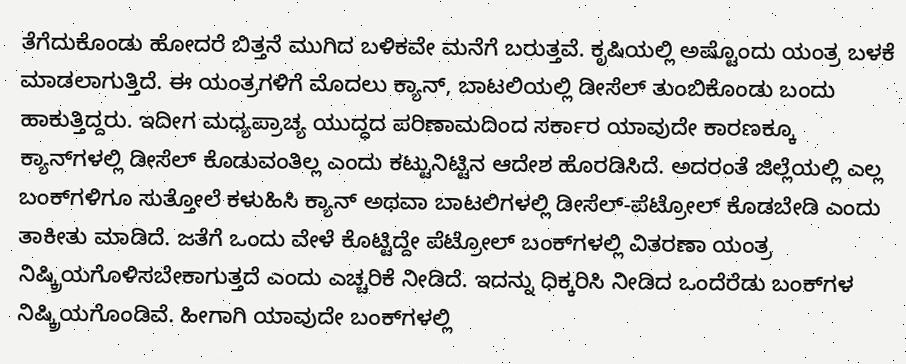ತೆಗೆದುಕೊಂಡು ಹೋದರೆ ಬಿತ್ತನೆ ಮುಗಿದ ಬಳಿಕವೇ ಮನೆಗೆ ಬರುತ್ತವೆ. ಕೃಷಿಯಲ್ಲಿ ಅಷ್ಟೊಂದು ಯಂತ್ರ ಬಳಕೆ ಮಾಡಲಾಗುತ್ತಿದೆ. ಈ ಯಂತ್ರಗಳಿಗೆ ಮೊದಲು ಕ್ಯಾನ್‌, ಬಾಟಲಿಯಲ್ಲಿ ಡೀಸೆಲ್‌ ತುಂಬಿಕೊಂಡು ಬಂದು ಹಾಕುತ್ತಿದ್ದರು. ಇದೀಗ ಮಧ್ಯಪ್ರಾಚ್ಯ ಯುದ್ಧದ ಪರಿಣಾಮದಿಂದ ಸರ್ಕಾರ ಯಾವುದೇ ಕಾರಣಕ್ಕೂ ಕ್ಯಾನ್‌ಗಳಲ್ಲಿ ಡೀಸೆಲ್‌ ಕೊಡುವಂತಿಲ್ಲ ಎಂದು ಕಟ್ಟುನಿಟ್ಟಿನ ಆದೇಶ ಹೊರಡಿಸಿದೆ. ಅದರಂತೆ ಜಿಲ್ಲೆಯಲ್ಲಿ ಎಲ್ಲ ಬಂಕ್‌ಗಳಿಗೂ ಸುತ್ತೋಲೆ ಕಳುಹಿಸಿ ಕ್ಯಾನ್‌ ಅಥವಾ ಬಾಟಲಿಗಳಲ್ಲಿ ಡೀಸೆಲ್‌-ಪೆಟ್ರೋಲ್‌ ಕೊಡಬೇಡಿ ಎಂದು ತಾಕೀತು ಮಾಡಿದೆ. ಜತೆಗೆ ಒಂದು ವೇಳೆ ಕೊಟ್ಟಿದ್ದೇ ಪೆಟ್ರೋಲ್‌ ಬಂಕ್‌ಗಳಲ್ಲಿ ವಿತರಣಾ ಯಂತ್ರ ನಿಷ್ಕ್ರಿಯಗೊಳಿಸಬೇಕಾಗುತ್ತದೆ ಎಂದು ಎಚ್ಚರಿಕೆ ನೀಡಿದೆ. ಇದನ್ನು ಧಿಕ್ಕರಿಸಿ ನೀಡಿದ ಒಂದೆರೆಡು ಬಂಕ್‌ಗಳ ನಿಷ್ಕ್ರಿಯಗೊಂಡಿವೆ. ಹೀಗಾಗಿ ಯಾವುದೇ ಬಂಕ್‌ಗಳಲ್ಲಿ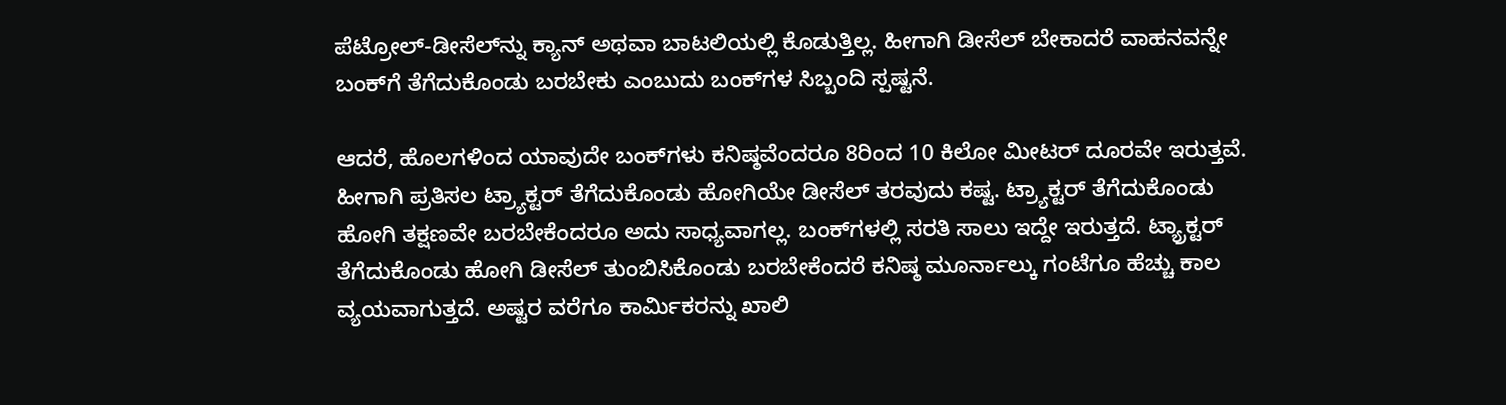ಪೆಟ್ರೋಲ್‌-ಡೀಸೆಲ್‌ನ್ನು ಕ್ಯಾನ್‌ ಅಥವಾ ಬಾಟಲಿಯಲ್ಲಿ ಕೊಡುತ್ತಿಲ್ಲ. ಹೀಗಾಗಿ ಡೀಸೆಲ್‌ ಬೇಕಾದರೆ ವಾಹನವನ್ನೇ ಬಂಕ್‌ಗೆ ತೆಗೆದುಕೊಂಡು ಬರಬೇಕು ಎಂಬುದು ಬಂಕ್‌ಗಳ ಸಿಬ್ಬಂದಿ ಸ್ಪಷ್ಟನೆ.

ಆದರೆ, ಹೊಲಗಳಿಂದ ಯಾವುದೇ ಬಂಕ್‌ಗಳು ಕನಿಷ್ಠವೆಂದರೂ 8ರಿಂದ 10 ಕಿಲೋ ಮೀಟರ್ ದೂರವೇ ಇರುತ್ತವೆ. ಹೀಗಾಗಿ ಪ್ರತಿಸಲ ಟ್ರ್ಯಾಕ್ಟರ್‌ ತೆಗೆದುಕೊಂಡು ಹೋಗಿಯೇ ಡೀಸೆಲ್‌ ತರವುದು ಕಷ್ಟ. ಟ್ರ್ಯಾಕ್ಟರ್‌ ತೆಗೆದುಕೊಂಡು ಹೋಗಿ ತಕ್ಷಣವೇ ಬರಬೇಕೆಂದರೂ ಅದು ಸಾಧ್ಯವಾಗಲ್ಲ. ಬಂಕ್‌ಗಳಲ್ಲಿ ಸರತಿ ಸಾಲು ಇದ್ದೇ ಇರುತ್ತದೆ. ಟ್ಯ್ರಾಕ್ಟರ್‌ ತೆಗೆದುಕೊಂಡು ಹೋಗಿ ಡೀಸೆಲ್‌ ತುಂಬಿಸಿಕೊಂಡು ಬರಬೇಕೆಂದರೆ ಕನಿಷ್ಠ ಮೂರ್ನಾಲ್ಕು ಗಂಟೆಗೂ ಹೆಚ್ಚು ಕಾಲ ವ್ಯಯವಾಗುತ್ತದೆ. ಅಷ್ಟರ ವರೆಗೂ ಕಾರ್ಮಿಕರನ್ನು ಖಾಲಿ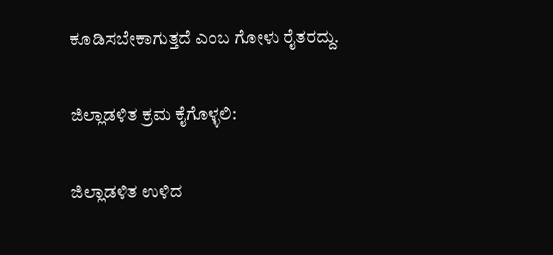ಕೂಡಿಸಬೇಕಾಗುತ್ತದೆ ಎಂಬ ಗೋಳು ರೈತರದ್ದು.

ಜಿಲ್ಲಾಡಳಿತ ಕ್ರಮ ಕೈಗೊಳ್ಳಲಿ:

ಜಿಲ್ಲಾಡಳಿತ ಉಳಿದ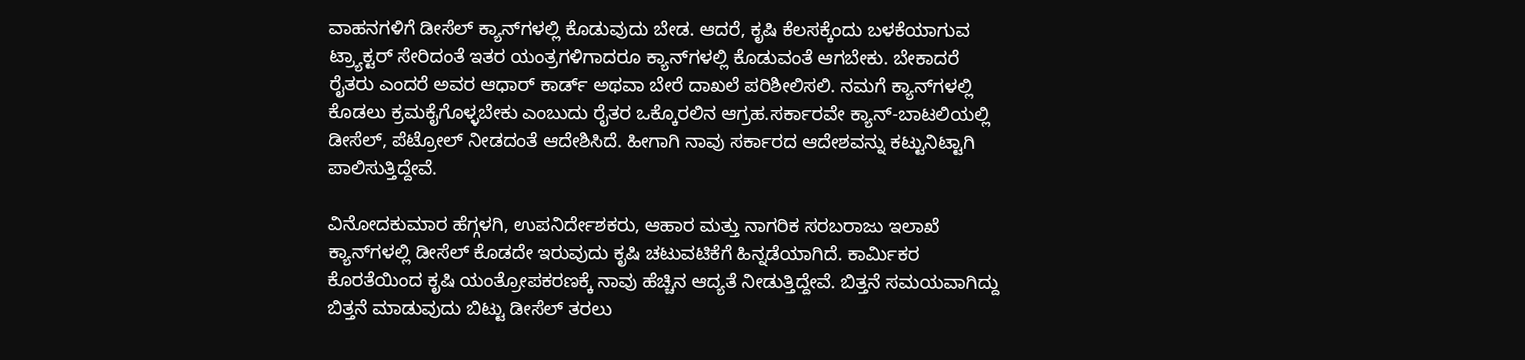ವಾಹನಗಳಿಗೆ ಡೀಸೆಲ್‌ ಕ್ಯಾನ್‌ಗಳಲ್ಲಿ ಕೊಡುವುದು ಬೇಡ. ಆದರೆ, ಕೃಷಿ ಕೆಲಸಕ್ಕೆಂದು ಬಳಕೆಯಾಗುವ ಟ್ರ್ಯಾಕ್ಟರ್‌ ಸೇರಿದಂತೆ ಇತರ ಯಂತ್ರಗಳಿಗಾದರೂ ಕ್ಯಾನ್‌ಗಳಲ್ಲಿ ಕೊಡುವಂತೆ ಆಗಬೇಕು. ಬೇಕಾದರೆ ರೈತರು ಎಂದರೆ ಅವರ ಆಧಾರ್‌ ಕಾರ್ಡ್‌ ಅಥವಾ ಬೇರೆ ದಾಖಲೆ ಪರಿಶೀಲಿಸಲಿ. ನಮಗೆ ಕ್ಯಾನ್‌ಗಳಲ್ಲಿ ಕೊಡಲು ಕ್ರಮಕೈಗೊಳ್ಳಬೇಕು ಎಂಬುದು ರೈತರ ಒಕ್ಕೊರಲಿನ ಆಗ್ರಹ.ಸರ್ಕಾರವೇ ಕ್ಯಾನ್‌-ಬಾಟಲಿಯಲ್ಲಿ ಡೀಸೆಲ್‌, ಪೆಟ್ರೋಲ್‌ ನೀಡದಂತೆ ಆದೇಶಿಸಿದೆ. ಹೀಗಾಗಿ ನಾವು ಸರ್ಕಾರದ ಆದೇಶವನ್ನು ಕಟ್ಟುನಿಟ್ಟಾಗಿ ಪಾಲಿಸುತ್ತಿದ್ದೇವೆ.

ವಿನೋದಕುಮಾರ ಹೆಗ್ಗಳಗಿ, ಉಪನಿರ್ದೇಶಕರು, ಆಹಾರ ಮತ್ತು ನಾಗರಿಕ ಸರಬರಾಜು ಇಲಾಖೆ ಕ್ಯಾನ್‌ಗಳಲ್ಲಿ ಡೀಸೆಲ್‌ ಕೊಡದೇ ಇರುವುದು ಕೃಷಿ ಚಟುವಟಿಕೆಗೆ ಹಿನ್ನಡೆಯಾಗಿದೆ. ಕಾರ್ಮಿಕರ ಕೊರತೆಯಿಂದ ಕೃಷಿ ಯಂತ್ರೋಪಕರಣಕ್ಕೆ ನಾವು ಹೆಚ್ಚಿನ ಆದ್ಯತೆ ನೀಡುತ್ತಿದ್ದೇವೆ. ಬಿತ್ತನೆ ಸಮಯವಾಗಿದ್ದು ಬಿತ್ತನೆ ಮಾಡುವುದು ಬಿಟ್ಟು ಡೀಸೆಲ್‌ ತರಲು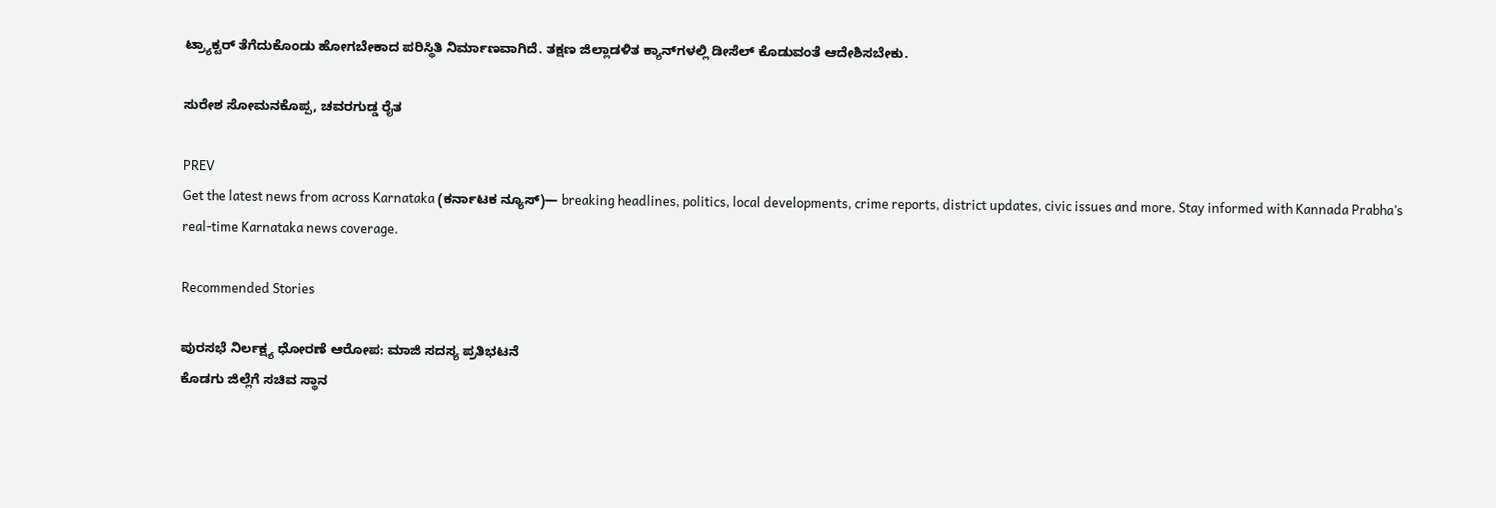ಟ್ರ್ಯಾಕ್ಟರ್‌ ತೆಗೆದುಕೊಂಡು ಹೋಗಬೇಕಾದ ಪರಿಸ್ಥಿತಿ ನಿರ್ಮಾಣವಾಗಿದೆ. ತಕ್ಷಣ ಜಿಲ್ಲಾಡಳಿತ ಕ್ಯಾನ್‌ಗಳಲ್ಲಿ ಡೀಸೆಲ್‌ ಕೊಡುವಂತೆ ಆದೇಶಿಸಬೇಕು.

ಸುರೇಶ ಸೋಮನಕೊಪ್ಪ, ಚವರಗುಡ್ಡ ರೈತ

PREV
Get the latest news from across Karnataka (ಕರ್ನಾಟಕ ನ್ಯೂಸ್)— breaking headlines, politics, local developments, crime reports, district updates, civic issues and more. Stay informed with Kannada Prabha’s real‑time Karnataka news coverage.

Recommended Stories

ಪುರಸಭೆ ನಿರ್ಲಕ್ಷ್ಯ ಧೋರಣೆ ಆರೋಪ: ಮಾಜಿ ಸದಸ್ಯ ಪ್ರತಿಭಟನೆ
ಕೊಡಗು ಜಿಲ್ಲೆಗೆ ಸಚಿವ ಸ್ಥಾನ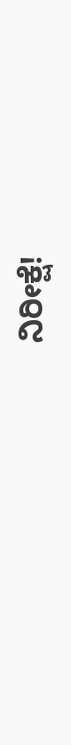ನಿರೀಕ್ಷೆ!